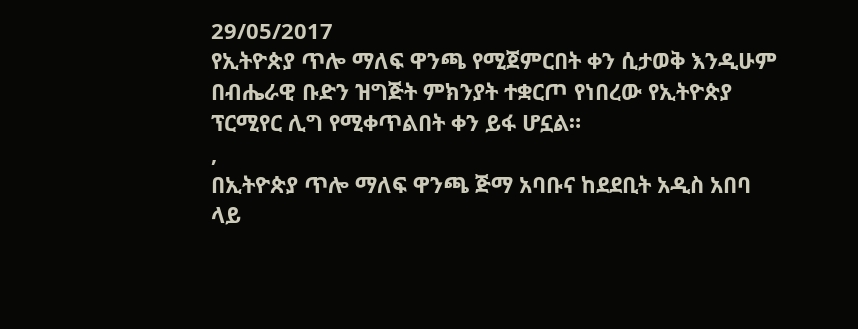29/05/2017
የኢትዮጵያ ጥሎ ማለፍ ዋንጫ የሚጀምርበት ቀን ሲታወቅ እንዲሁም በብሔራዊ ቡድን ዝግጅት ምክንያት ተቋርጦ የነበረው የኢትዮጵያ ፕርሚየር ሊግ የሚቀጥልበት ቀን ይፋ ሆኗል።
,
በኢትዮጵያ ጥሎ ማለፍ ዋንጫ ጅማ አባቡና ከደደቢት አዲስ አበባ ላይ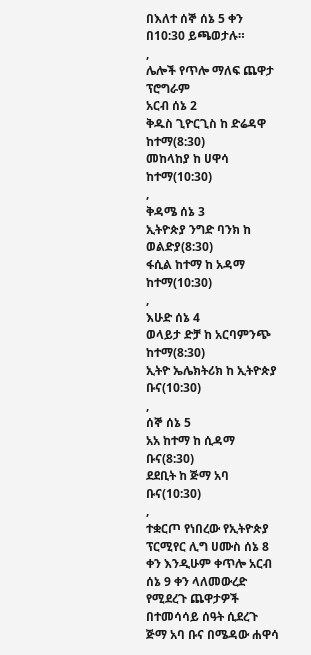በእለተ ሰኞ ሰኔ 5 ቀን በ10:30 ይጫወታሉ።
,
ሌሎች የጥሎ ማለፍ ጨዋታ ፕሮግራም
አርብ ሰኔ 2
ቅዱስ ጊዮርጊስ ከ ድሬዳዋ ከተማ(8:30)
መከላከያ ከ ሀዋሳ ከተማ(10:30)
,
ቅዳሜ ሰኔ 3
ኢትዮጵያ ንግድ ባንክ ከ ወልድያ(8:30)
ፋሲል ከተማ ከ አዳማ ከተማ(10:30)
,
እሁድ ሰኔ 4
ወላይታ ድቻ ከ አርባምንጭ ከተማ(8:30)
ኢትዮ ኤሌክትሪክ ከ ኢትዮጵያ ቡና(10:30)
,
ሰኞ ሰኔ 5
አአ ከተማ ከ ሲዳማ ቡና(8:30)
ደደቢት ከ ጅማ አባ ቡና(10:30)
,
ተቋርጦ የነበረው የኢትዮጵያ ፕርሚየር ሊግ ሀሙስ ሰኔ 8 ቀን እንዲሁም ቀጥሎ አርብ ሰኔ 9 ቀን ላለመውረድ የሚደረጉ ጨዋታዎች በተመሳሳይ ሰዓት ሲደረጉ ጅማ አባ ቡና በሜዳው ሐዋሳ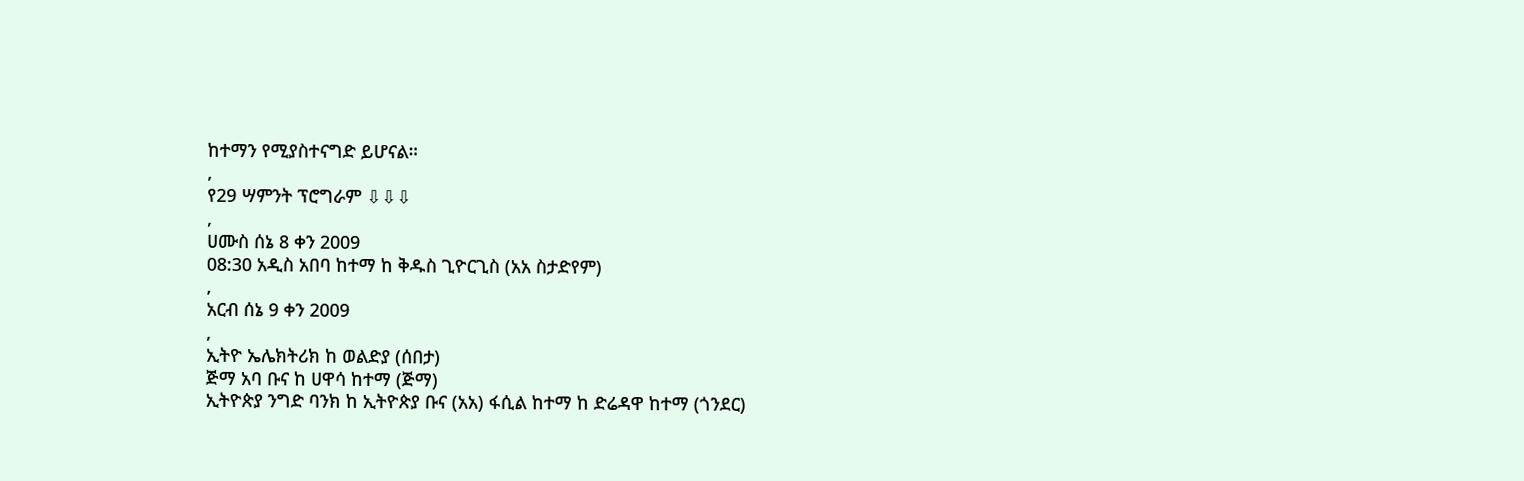ከተማን የሚያስተናግድ ይሆናል።
,
የ29 ሣምንት ፕሮግራም ⇩⇩⇩
,
ሀሙስ ሰኔ 8 ቀን 2009
08:30 አዲስ አበባ ከተማ ከ ቅዱስ ጊዮርጊስ (አአ ስታድየም)
,
አርብ ሰኔ 9 ቀን 2009
,
ኢትዮ ኤሌክትሪክ ከ ወልድያ (ሰበታ)
ጅማ አባ ቡና ከ ሀዋሳ ከተማ (ጅማ)
ኢትዮጵያ ንግድ ባንክ ከ ኢትዮጵያ ቡና (አአ) ፋሲል ከተማ ከ ድሬዳዋ ከተማ (ጎንደር)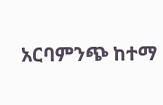አርባምንጭ ከተማ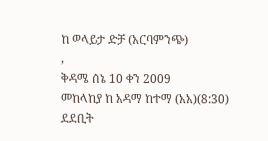ከ ወላይታ ድቻ (አርባምንጭ)
,
ቅዳሜ ሰኔ 10 ቀን 2009
መከላከያ ከ አዳማ ከተማ (አአ)(8:30)
ደደቢት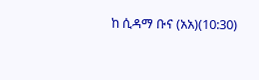ከ ሲዳማ ቡና (አአ)(10:30)